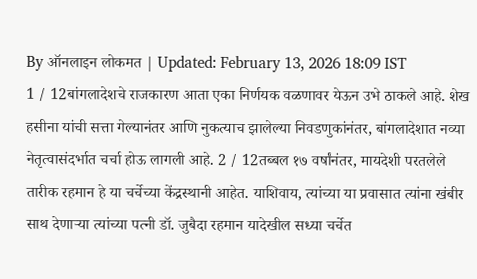By ऑनलाइन लोकमत | Updated: February 13, 2026 18:09 IST
1 / 12बांगलादेशचे राजकारण आता एका निर्णयक वळणावर येऊन उभे ठाकले आहे. शेख हसीना यांची सत्ता गेल्यानंतर आणि नुकत्याच झालेल्या निवडणुकांनंतर, बांगलादेशात नव्या नेतृत्वासंदर्भात चर्चा होऊ लागली आहे. 2 / 12तब्बल १७ वर्षांनंतर, मायदेशी परतलेले तारीक रहमान हे या चर्चेच्या केंद्रस्थानी आहेत. याशिवाय, त्यांच्या या प्रवासात त्यांना खंबीर साथ देणाऱ्या त्यांच्या पत्नी डॉ. जुबैदा रहमान यादेखील सध्या चर्चेत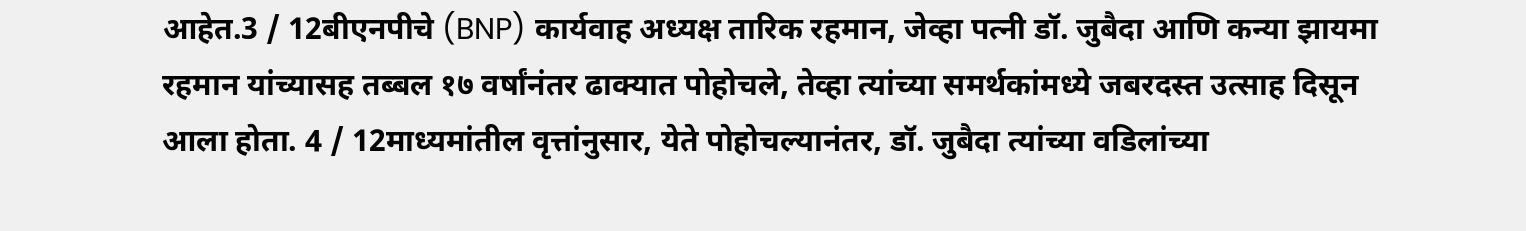आहेत.3 / 12बीएनपीचे (BNP) कार्यवाह अध्यक्ष तारिक रहमान, जेव्हा पत्नी डॉ. जुबैदा आणि कन्या झायमा रहमान यांच्यासह तब्बल १७ वर्षांनंतर ढाक्यात पोहोचले, तेव्हा त्यांच्या समर्थकांमध्ये जबरदस्त उत्साह दिसून आला होता. 4 / 12माध्यमांतील वृत्तांनुसार, येते पोहोचल्यानंतर, डॉ. जुबैदा त्यांच्या वडिलांच्या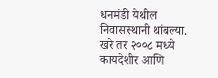धनमंडी येथील निवासस्थानी थांबल्या. खरे तर २००८ मध्ये कायदेशीर आणि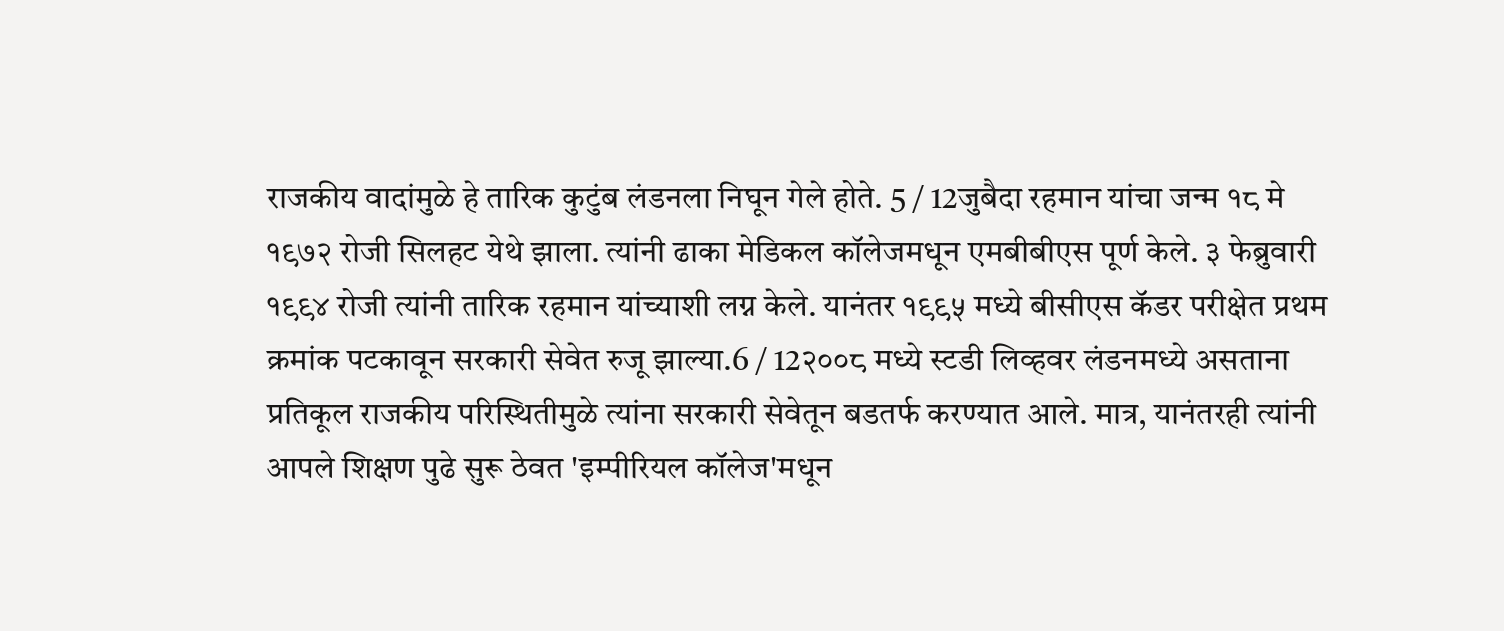राजकीय वादांमुळे हे तारिक कुटुंब लंडनला निघून गेले होते. 5 / 12जुबैदा रहमान यांचा जन्म १८ मे १९७२ रोजी सिलहट येथे झाला. त्यांनी ढाका मेडिकल कॉलेजमधून एमबीबीएस पूर्ण केले. ३ फेब्रुवारी १९९४ रोजी त्यांनी तारिक रहमान यांच्याशी लग्न केले. यानंतर १९९५ मध्ये बीसीएस कॅडर परीक्षेत प्रथम क्रमांक पटकावून सरकारी सेवेत रुजू झाल्या.6 / 12२००८ मध्ये स्टडी लिव्हवर लंडनमध्ये असताना प्रतिकूल राजकीय परिस्थितीमुळे त्यांना सरकारी सेवेतून बडतर्फ करण्यात आले. मात्र, यानंतरही त्यांनी आपले शिक्षण पुढे सुरू ठेवत 'इम्पीरियल कॉलेज'मधून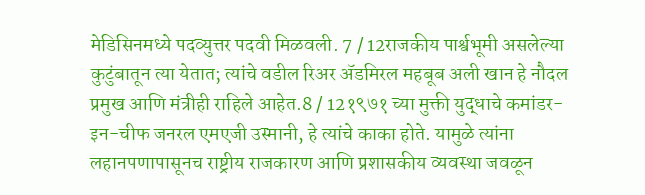मेडिसिनमध्ये पदव्युत्तर पदवी मिळवली. 7 / 12राजकीय पार्श्वभूमी असलेल्या कुटुंबातून त्या येतात; त्यांचे वडील रिअर ॲडमिरल महबूब अली खान हे नौदल प्रमुख आणि मंत्रीही राहिले आहेत.8 / 12१९७१ च्या मुक्ती युद्धाचे कमांडर-इन-चीफ जनरल एमएजी उस्मानी, हे त्यांचे काका होते. यामुळे त्यांना लहानपणापासूनच राष्ट्रीय राजकारण आणि प्रशासकीय व्यवस्था जवळून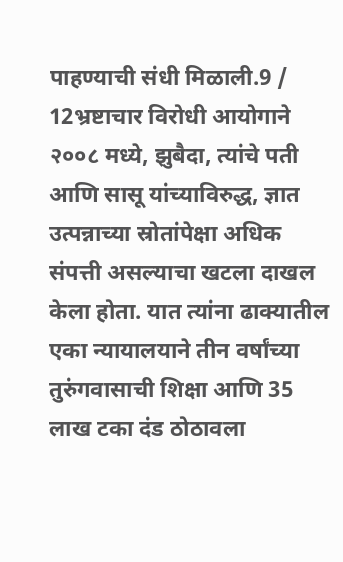पाहण्याची संधी मिळाली.9 / 12भ्रष्टाचार विरोधी आयोगाने २००८ मध्ये, झुबैदा, त्यांचे पती आणि सासू यांच्याविरुद्ध, ज्ञात उत्पन्नाच्या स्रोतांपेक्षा अधिक संपत्ती असल्याचा खटला दाखल केला होता. यात त्यांना ढाक्यातील एका न्यायालयाने तीन वर्षांच्या तुरुंगवासाची शिक्षा आणि 35 लाख टका दंड ठोठावला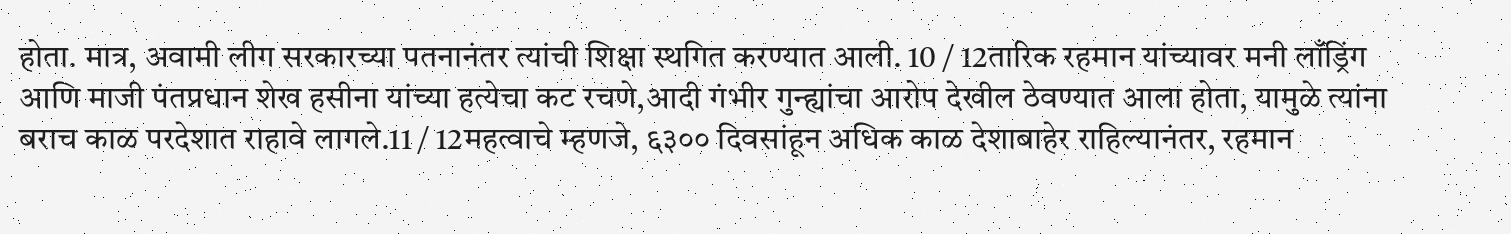होता. मात्र, अवामी लीग सरकारच्या पतनानंतर त्यांची शिक्षा स्थगित करण्यात आली. 10 / 12तारिक रहमान यांच्यावर मनी लाँड्रिंग आणि माजी पंतप्रधान शेख हसीना यांच्या हत्येचा कट रचणे,आदी गंभीर गुन्ह्यांचा आरोप देखील ठेवण्यात आला होता, यामुळे त्यांना बराच काळ परदेशात राहावे लागले.11 / 12महत्वाचे म्हणजे, ६३०० दिवसांहून अधिक काळ देशाबाहेर राहिल्यानंतर, रहमान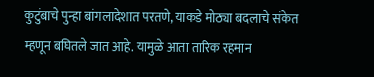कुटुंबाचे पुन्हा बांगलादेशात परतणे, याकडे मोठ्या बदलाचे संकेत म्हणून बघितले जात आहे. यामुळे आता तारिक रहमान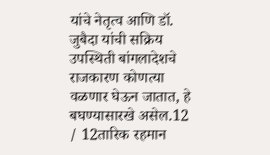यांचे नेतृत्व आणि डॉ. जुबैदा यांची सक्रिय उपस्थिती बांगलादेशचे राजकारण कोणत्या वळणार घेऊन जातात, हे बघण्यासारखे असेल.12 / 12तारिक रहमान